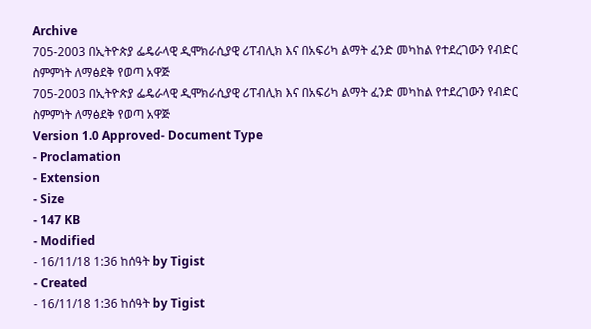Archive
705-2003 በኢትዮጵያ ፌዴራላዊ ዲሞክራሲያዊ ሪፐብሊክ እና በአፍሪካ ልማት ፈንድ መካከል የተደረገውን የብድር ስምምነት ለማፅደቅ የወጣ አዋጅ
705-2003 በኢትዮጵያ ፌዴራላዊ ዲሞክራሲያዊ ሪፐብሊክ እና በአፍሪካ ልማት ፈንድ መካከል የተደረገውን የብድር ስምምነት ለማፅደቅ የወጣ አዋጅ
Version 1.0 Approved- Document Type
- Proclamation
- Extension
- Size
- 147 KB
- Modified
- 16/11/18 1:36 ከሰዓት by Tigist
- Created
- 16/11/18 1:36 ከሰዓት by Tigist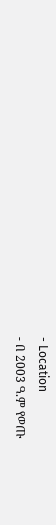- Location
- በ 2003 ዓ.ም የወጡ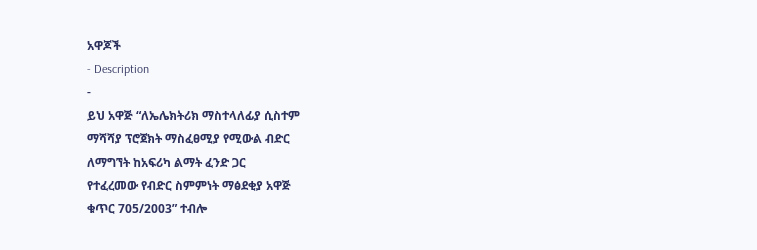አዋጆች
- Description
-
ይህ አዋጅ “ለኤሌክትሪክ ማስተላለፊያ ሲስተም
ማሻሻያ ፕሮጀክት ማስፈፀሚያ የሚውል ብድር
ለማግኘት ከአፍሪካ ልማት ፈንድ ጋር
የተፈረመው የብድር ስምምነት ማፅደቂያ አዋጅ
ቁጥር 705/2003” ተብሎ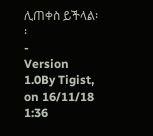ሊጠቀስ ይችላል፡፡
-
Version 1.0By Tigist, on 16/11/18 1:36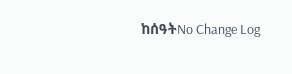ከሰዓትNo Change Log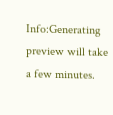Info:Generating preview will take a few minutes.